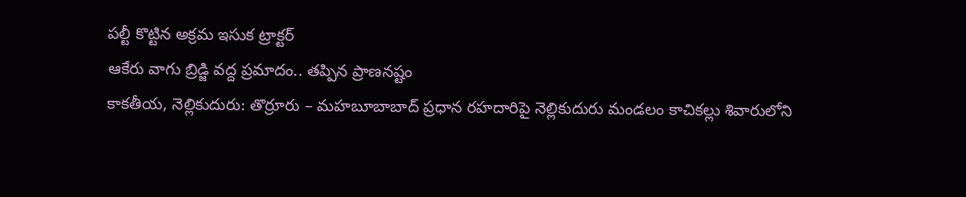పల్టీ కొట్టిన అక్రమ ఇసుక ట్రాక్టర్
ఆకేరు వాగు బ్రిడ్జి వద్ద ప్రమాదం.. తప్పిన ప్రాణనష్టం
కాకతీయ, నెల్లికుదురు: తొర్రూరు – మహబూబాబాద్ ప్రధాన రహదారిపై నెల్లికుదురు మండలం కాచికల్లు శివారులోని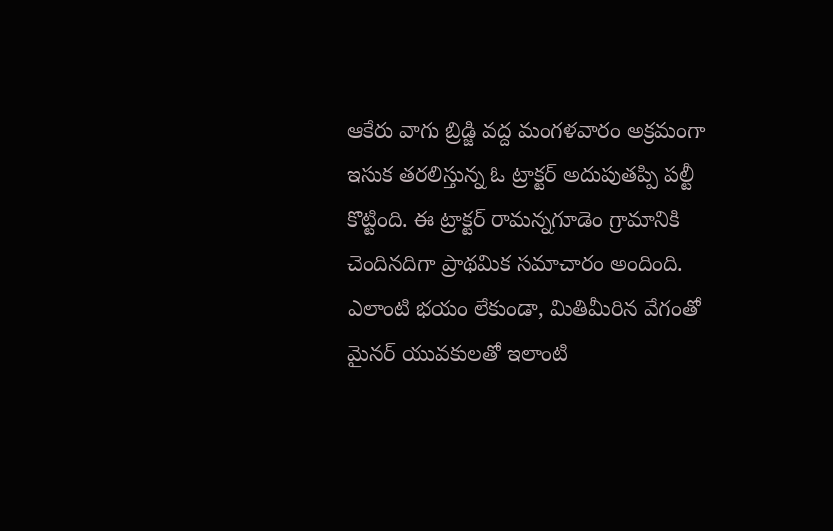ఆకేరు వాగు బ్రిడ్జి వద్ద మంగళవారం అక్రమంగా ఇసుక తరలిస్తున్న ఓ ట్రాక్టర్ అదుపుతప్పి పల్టీ కొట్టింది. ఈ ట్రాక్టర్ రామన్నగూడెం గ్రామానికి చెందినదిగా ప్రాథమిక సమాచారం అందింది. ఎలాంటి భయం లేకుండా, మితిమీరిన వేగంతో మైనర్ యువకులతో ఇలాంటి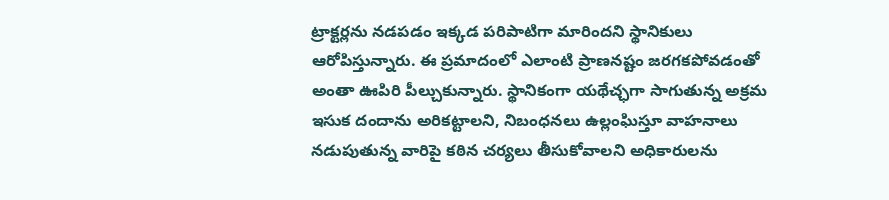ట్రాక్టర్లను నడపడం ఇక్కడ పరిపాటిగా మారిందని స్థానికులు ఆరోపిస్తున్నారు. ఈ ప్రమాదంలో ఎలాంటి ప్రాణనష్టం జరగకపోవడంతో అంతా ఊపిరి పీల్చుకున్నారు. స్థానికంగా యథేచ్ఛగా సాగుతున్న అక్రమ ఇసుక దందాను అరికట్టాలని, నిబంధనలు ఉల్లంఘిస్తూ వాహనాలు నడుపుతున్న వారిపై కఠిన చర్యలు తీసుకోవాలని అధికారులను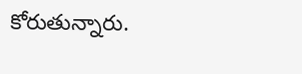కోరుతున్నారు.